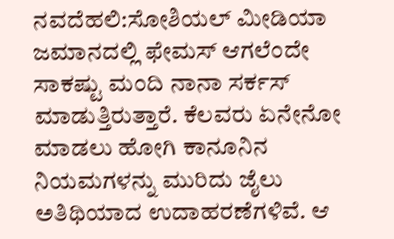ನವದೆಹಲಿ:ಸೋಶಿಯಲ್ ಮೀಡಿಯಾ ಜಮಾನದಲ್ಲಿ ಫೇಮಸ್ ಆಗಲೆಂದೇ ಸಾಕಷ್ಟು ಮಂದಿ ನಾನಾ ಸರ್ಕಸ್ ಮಾಡುತ್ತಿರುತ್ತಾರೆ. ಕೆಲವರು ಏನೇನೋ ಮಾಡಲು ಹೋಗಿ ಕಾನೂನಿನ ನಿಯಮಗಳನ್ನು ಮುರಿದು ಜೈಲು ಅತಿಥಿಯಾದ ಉದಾಹರಣೆಗಳಿವೆ. ಆ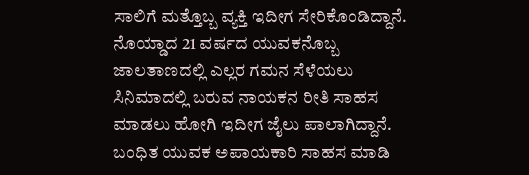ಸಾಲಿಗೆ ಮತ್ತೊಬ್ಬ ವ್ಯಕ್ತಿ ಇದೀಗ ಸೇರಿಕೊಂಡಿದ್ದಾನೆ.
ನೊಯ್ಡಾದ 21 ವರ್ಷದ ಯುವಕನೊಬ್ಬ ಜಾಲತಾಣದಲ್ಲಿ ಎಲ್ಲರ ಗಮನ ಸೆಳೆಯಲು ಸಿನಿಮಾದಲ್ಲಿ ಬರುವ ನಾಯಕನ ರೀತಿ ಸಾಹಸ ಮಾಡಲು ಹೋಗಿ ಇದೀಗ ಜೈಲು ಪಾಲಾಗಿದ್ದಾನೆ. ಬಂಧಿತ ಯುವಕ ಅಪಾಯಕಾರಿ ಸಾಹಸ ಮಾಡಿ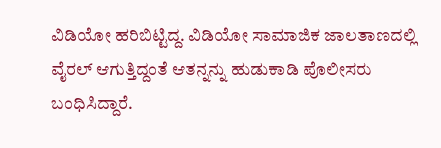ವಿಡಿಯೋ ಹರಿಬಿಟ್ಟಿದ್ದ. ವಿಡಿಯೋ ಸಾಮಾಜಿಕ ಜಾಲತಾಣದಲ್ಲಿ ವೈರಲ್ ಆಗುತ್ತಿದ್ದಂತೆ ಆತನ್ನನ್ನು ಹುಡುಕಾಡಿ ಪೊಲೀಸರು ಬಂಧಿಸಿದ್ದಾರೆ.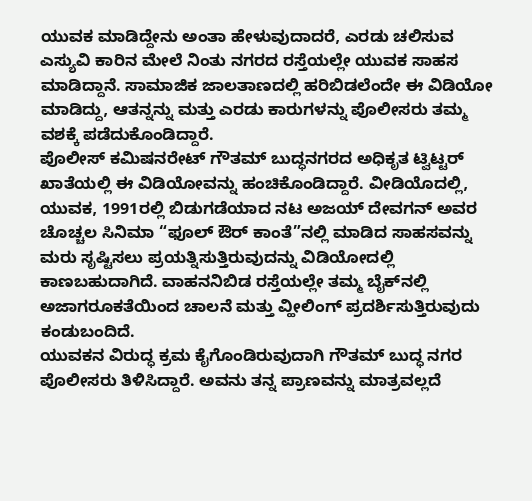ಯುವಕ ಮಾಡಿದ್ದೇನು ಅಂತಾ ಹೇಳುವುದಾದರೆ, ಎರಡು ಚಲಿಸುವ ಎಸ್ಯುವಿ ಕಾರಿನ ಮೇಲೆ ನಿಂತು ನಗರದ ರಸ್ತೆಯಲ್ಲೇ ಯುವಕ ಸಾಹಸ ಮಾಡಿದ್ದಾನೆ. ಸಾಮಾಜಿಕ ಜಾಲತಾಣದಲ್ಲಿ ಹರಿಬಿಡಲೆಂದೇ ಈ ವಿಡಿಯೋ ಮಾಡಿದ್ದು, ಆತನ್ನನ್ನು ಮತ್ತು ಎರಡು ಕಾರುಗಳನ್ನು ಪೊಲೀಸರು ತಮ್ಮ ವಶಕ್ಕೆ ಪಡೆದುಕೊಂಡಿದ್ದಾರೆ.
ಪೊಲೀಸ್ ಕಮಿಷನರೇಟ್ ಗೌತಮ್ ಬುದ್ಧನಗರದ ಅಧಿಕೃತ ಟ್ವಿಟ್ಟರ್ ಖಾತೆಯಲ್ಲಿ ಈ ವಿಡಿಯೋವನ್ನು ಹಂಚಿಕೊಂಡಿದ್ದಾರೆ. ವೀಡಿಯೊದಲ್ಲಿ, ಯುವಕ, 1991ರಲ್ಲಿ ಬಿಡುಗಡೆಯಾದ ನಟ ಅಜಯ್ ದೇವಗನ್ ಅವರ ಚೊಚ್ಚಲ ಸಿನಿಮಾ “ಫೂಲ್ ಔರ್ ಕಾಂತೆ”ನಲ್ಲಿ ಮಾಡಿದ ಸಾಹಸವನ್ನು ಮರು ಸೃಷ್ಟಿಸಲು ಪ್ರಯತ್ನಿಸುತ್ತಿರುವುದನ್ನು ವಿಡಿಯೋದಲ್ಲಿ ಕಾಣಬಹುದಾಗಿದೆ. ವಾಹನನಿಬಿಡ ರಸ್ತೆಯಲ್ಲೇ ತಮ್ಮ ಬೈಕ್‌ನಲ್ಲಿ ಅಜಾಗರೂಕತೆಯಿಂದ ಚಾಲನೆ ಮತ್ತು ವ್ಹೀಲಿಂಗ್ ಪ್ರದರ್ಶಿಸುತ್ತಿರುವುದು ಕಂಡುಬಂದಿದೆ.
ಯುವಕನ ವಿರುದ್ಧ ಕ್ರಮ ಕೈಗೊಂಡಿರುವುದಾಗಿ ಗೌತಮ್ ಬುದ್ಧ ನಗರ ಪೊಲೀಸರು ತಿಳಿಸಿದ್ದಾರೆ. ಅವನು ತನ್ನ ಪ್ರಾಣವನ್ನು ಮಾತ್ರವಲ್ಲದೆ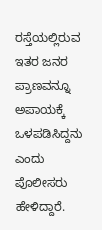ರಸ್ತೆಯಲ್ಲಿರುವ ಇತರ ಜನರ ಪ್ರಾಣವನ್ನೂ ಅಪಾಯಕ್ಕೆ ಒಳಪಡಿಸಿದ್ದನು ಎಂದು ಪೊಲೀಸರು ಹೇಳಿದ್ದಾರೆ.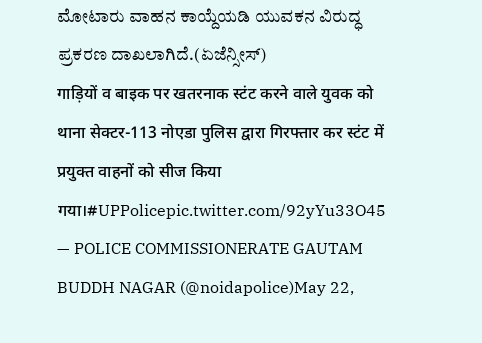ಮೋಟಾರು ವಾಹನ ಕಾಯ್ದೆಯಡಿ ಯುವಕನ ವಿರುದ್ಧ ಪ್ರಕರಣ ದಾಖಲಾಗಿದೆ.(ಏಜೆನ್ಸೀಸ್)
गाड़ियों व बाइक पर खतरनाक स्टंट करने वाले युवक को थाना सेक्टर-113 नोएडा पुलिस द्वारा गिरफ्तार कर स्टंट में प्रयुक्त वाहनों को सीज किया गया।#UPPolicepic.twitter.com/92yYu33O45
— POLICE COMMISSIONERATE GAUTAM BUDDH NAGAR (@noidapolice)May 22,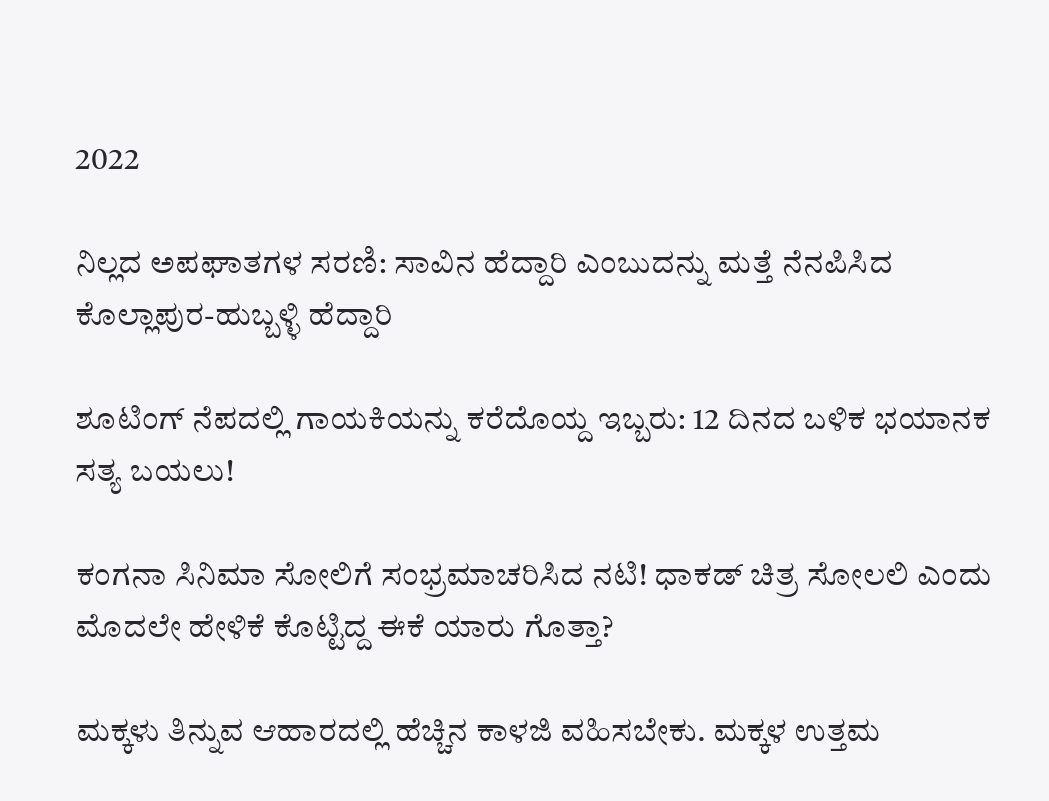2022

ನಿಲ್ಲದ ಅಪಘಾತಗಳ ಸರಣಿ: ಸಾವಿನ ಹೆದ್ದಾರಿ ಎಂಬುದನ್ನು ಮತ್ತೆ ನೆನಪಿಸಿದ ಕೊಲ್ಲಾಪುರ-ಹುಬ್ಬಳ್ಳಿ ಹೆದ್ದಾರಿ

ಶೂಟಿಂಗ್ ನೆಪದಲ್ಲಿ ಗಾಯಕಿಯನ್ನು ಕರೆದೊಯ್ದ ಇಬ್ಬರು: 12 ದಿನದ ಬಳಿಕ ಭಯಾನಕ ಸತ್ಯ ಬಯಲು!

ಕಂಗನಾ ಸಿನಿಮಾ ಸೋಲಿಗೆ ಸಂಭ್ರಮಾಚರಿಸಿದ ನಟಿ! ಧಾಕಡ್ ಚಿತ್ರ ಸೋಲಲಿ ಎಂದು ಮೊದಲೇ ಹೇಳಿಕೆ ಕೊಟ್ಟಿದ್ದ ಈಕೆ ಯಾರು ಗೊತ್ತಾ?

ಮಕ್ಕಳು ತಿನ್ನುವ ಆಹಾರದಲ್ಲಿ ಹೆಚ್ಚಿನ ಕಾಳಜಿ ವಹಿಸಬೇಕು. ಮಕ್ಕಳ ಉತ್ತಮ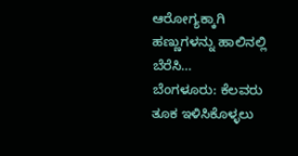ಆರೋಗ್ಯಕ್ಕಾಗಿ ಹಣ್ಣುಗಳನ್ನು ಹಾಲಿನಲ್ಲಿ ಬೆರೆಸಿ…
ಬೆಂಗಳೂರು: ಕೆಲವರು ತೂಕ ಇಳಿಸಿಕೊಳ್ಳಲು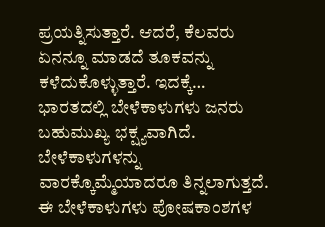ಪ್ರಯತ್ನಿಸುತ್ತಾರೆ. ಆದರೆ, ಕೆಲವರು ಏನನ್ನೂ ಮಾಡದೆ ತೂಕವನ್ನು ಕಳೆದುಕೊಳ್ಳುತ್ತಾರೆ. ಇದಕ್ಕೆ…
ಭಾರತದಲ್ಲಿ ಬೇಳೆಕಾಳುಗಳು ಜನರು ಬಹುಮುಖ್ಯ ಭಕ್ಷ್ಯವಾಗಿದೆ. ಬೇಳೆಕಾಳುಗಳನ್ನು ವಾರಕ್ಕೊಮ್ಮೆಯಾದರೂ ತಿನ್ನಲಾಗುತ್ತದೆ. ಈ ಬೇಳೆಕಾಳುಗಳು ಪೋಷಕಾಂಶಗಳ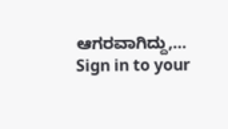ಆಗರವಾಗಿದ್ದು,…
Sign in to your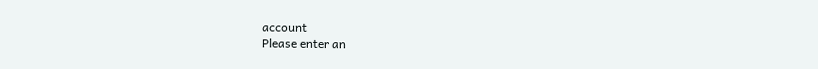account
Please enter an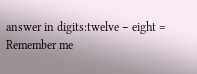answer in digits:twelve − eight =
Remember me